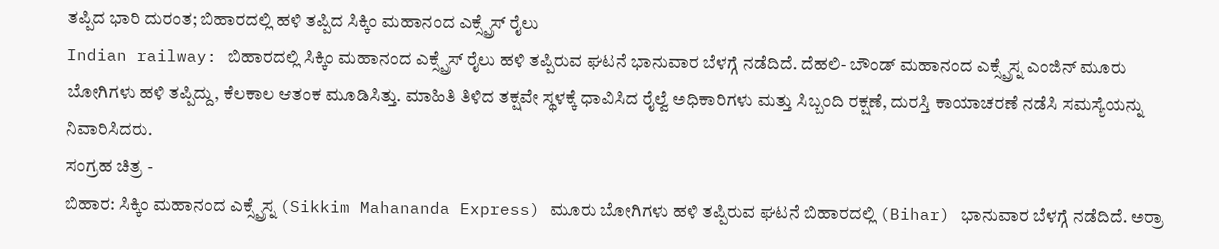ತಪ್ಪಿದ ಭಾರಿ ದುರಂತ; ಬಿಹಾರದಲ್ಲಿ ಹಳಿ ತಪ್ಪಿದ ಸಿಕ್ಕಿಂ ಮಹಾನಂದ ಎಕ್ಸ್ಪ್ರೆಸ್ ರೈಲು
Indian railway: ಬಿಹಾರದಲ್ಲಿ ಸಿಕ್ಕಿಂ ಮಹಾನಂದ ಎಕ್ಸ್ಪ್ರೆಸ್ ರೈಲು ಹಳಿ ತಪ್ಪಿರುವ ಘಟನೆ ಭಾನುವಾರ ಬೆಳಗ್ಗೆ ನಡೆದಿದೆ. ದೆಹಲಿ- ಬೌಂಡ್ ಮಹಾನಂದ ಎಕ್ಸ್ಪ್ರೆಸ್ನ ಎಂಜಿನ್ ಮೂರು ಬೋಗಿಗಳು ಹಳಿ ತಪ್ಪಿದ್ದು, ಕೆಲಕಾಲ ಆತಂಕ ಮೂಡಿಸಿತ್ತು. ಮಾಹಿತಿ ತಿಳಿದ ತಕ್ಷವೇ ಸ್ಥಳಕ್ಕೆ ಧಾವಿಸಿದ ರೈಲ್ವೆ ಅಧಿಕಾರಿಗಳು ಮತ್ತು ಸಿಬ್ಬಂದಿ ರಕ್ಷಣೆ, ದುರಸ್ತಿ ಕಾಯಾಚರಣೆ ನಡೆಸಿ ಸಮಸ್ಯೆಯನ್ನು ನಿವಾರಿಸಿದರು.
ಸಂಗ್ರಹ ಚಿತ್ರ -
ಬಿಹಾರ: ಸಿಕ್ಕಿಂ ಮಹಾನಂದ ಎಕ್ಸ್ಪ್ರೆಸ್ನ (Sikkim Mahananda Express) ಮೂರು ಬೋಗಿಗಳು ಹಳಿ ತಪ್ಪಿರುವ ಘಟನೆ ಬಿಹಾರದಲ್ಲಿ (Bihar) ಭಾನುವಾರ ಬೆಳಗ್ಗೆ ನಡೆದಿದೆ. ಅರ್ರಾ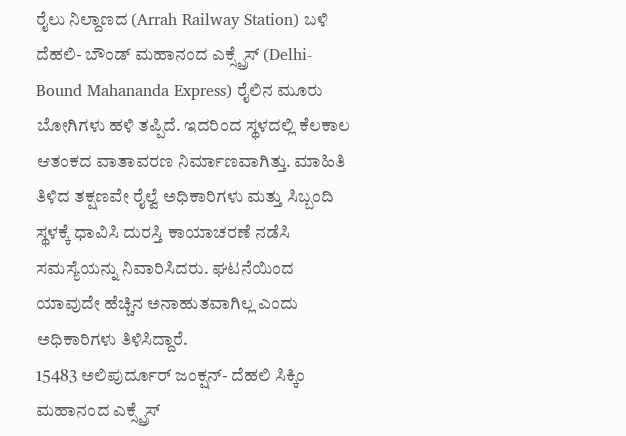ರೈಲು ನಿಲ್ದಾಣದ (Arrah Railway Station) ಬಳಿ ದೆಹಲಿ- ಬೌಂಡ್ ಮಹಾನಂದ ಎಕ್ಸ್ಪ್ರೆಸ್ (Delhi-Bound Mahananda Express) ರೈಲಿನ ಮೂರು ಬೋಗಿಗಳು ಹಳಿ ತಪ್ಪಿದೆ. ಇದರಿಂದ ಸ್ಥಳದಲ್ಲಿ ಕೆಲಕಾಲ ಆತಂಕದ ವಾತಾವರಣ ನಿರ್ಮಾಣವಾಗಿತ್ತು. ಮಾಹಿತಿ ತಿಳಿದ ತಕ್ಷಣವೇ ರೈಲ್ವೆ ಅಧಿಕಾರಿಗಳು ಮತ್ತು ಸಿಬ್ಬಂದಿ ಸ್ಥಳಕ್ಕೆ ಧಾವಿಸಿ ದುರಸ್ತಿ ಕಾಯಾಚರಣೆ ನಡೆಸಿ ಸಮಸ್ಯೆಯನ್ನು ನಿವಾರಿಸಿದರು. ಘಟನೆಯಿಂದ ಯಾವುದೇ ಹೆಚ್ಚಿನ ಅನಾಹುತವಾಗಿಲ್ಲ ಎಂದು ಅಧಿಕಾರಿಗಳು ತಿಳಿಸಿದ್ದಾರೆ.
15483 ಅಲಿಪುರ್ದೂರ್ ಜಂಕ್ಷನ್- ದೆಹಲಿ ಸಿಕ್ಕಿಂ ಮಹಾನಂದ ಎಕ್ಸ್ಪ್ರೆಸ್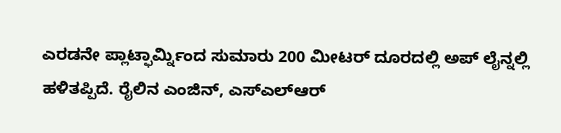ಎರಡನೇ ಪ್ಲಾಟ್ಫಾರ್ಮ್ನಿಂದ ಸುಮಾರು 200 ಮೀಟರ್ ದೂರದಲ್ಲಿ ಅಪ್ ಲೈನ್ನಲ್ಲಿ ಹಳಿತಪ್ಪಿದೆ. ರೈಲಿನ ಎಂಜಿನ್, ಎಸ್ಎಲ್ಆರ್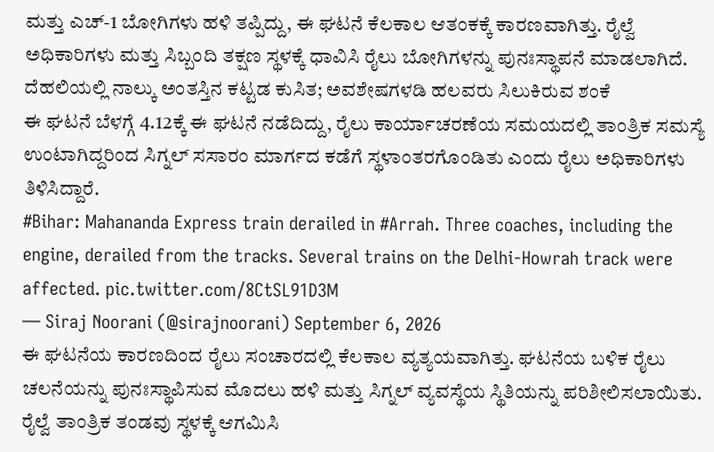ಮತ್ತು ಎಚ್-1 ಬೋಗಿಗಳು ಹಳಿ ತಪ್ಪಿದ್ದು, ಈ ಘಟನೆ ಕೆಲಕಾಲ ಆತಂಕಕ್ಕೆ ಕಾರಣವಾಗಿತ್ತು. ರೈಲ್ವೆ ಅಧಿಕಾರಿಗಳು ಮತ್ತು ಸಿಬ್ಬಂದಿ ತಕ್ಷಣ ಸ್ಥಳಕ್ಕೆ ಧಾವಿಸಿ ರೈಲು ಬೋಗಿಗಳನ್ನು ಪುನಃಸ್ಥಾಪನೆ ಮಾಡಲಾಗಿದೆ.
ದೆಹಲಿಯಲ್ಲಿ ನಾಲ್ಕು ಅಂತಸ್ತಿನ ಕಟ್ಟಡ ಕುಸಿತ; ಅವಶೇಷಗಳಡಿ ಹಲವರು ಸಿಲುಕಿರುವ ಶಂಕೆ
ಈ ಘಟನೆ ಬೆಳಗ್ಗೆ 4.12ಕ್ಕೆ ಈ ಘಟನೆ ನಡೆದಿದ್ದು, ರೈಲು ಕಾರ್ಯಾಚರಣೆಯ ಸಮಯದಲ್ಲಿ ತಾಂತ್ರಿಕ ಸಮಸ್ಯೆ ಉಂಟಾಗಿದ್ದರಿಂದ ಸಿಗ್ನಲ್ ಸಸಾರಂ ಮಾರ್ಗದ ಕಡೆಗೆ ಸ್ಥಳಾಂತರಗೊಂಡಿತು ಎಂದು ರೈಲು ಅಧಿಕಾರಿಗಳು ತಿಳಿಸಿದ್ದಾರೆ.
#Bihar: Mahananda Express train derailed in #Arrah. Three coaches, including the engine, derailed from the tracks. Several trains on the Delhi-Howrah track were affected. pic.twitter.com/8CtSL91D3M
— Siraj Noorani (@sirajnoorani) September 6, 2026
ಈ ಘಟನೆಯ ಕಾರಣದಿಂದ ರೈಲು ಸಂಚಾರದಲ್ಲಿ ಕೆಲಕಾಲ ವ್ಯತ್ಯಯವಾಗಿತ್ತು. ಘಟನೆಯ ಬಳಿಕ ರೈಲು ಚಲನೆಯನ್ನು ಪುನಃಸ್ಥಾಪಿಸುವ ಮೊದಲು ಹಳಿ ಮತ್ತು ಸಿಗ್ನಲ್ ವ್ಯವಸ್ಥೆಯ ಸ್ಥಿತಿಯನ್ನು ಪರಿಶೀಲಿಸಲಾಯಿತು. ರೈಲ್ವೆ ತಾಂತ್ರಿಕ ತಂಡವು ಸ್ಥಳಕ್ಕೆ ಆಗಮಿಸಿ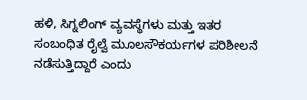ಹಳಿ, ಸಿಗ್ನಲಿಂಗ್ ವ್ಯವಸ್ಥೆಗಳು ಮತ್ತು ಇತರ ಸಂಬಂಧಿತ ರೈಲ್ವೆ ಮೂಲಸೌಕರ್ಯಗಳ ಪರಿಶೀಲನೆ ನಡೆಸುತ್ತಿದ್ದಾರೆ ಎಂದು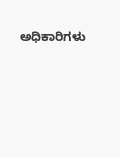ಅಧಿಕಾರಿಗಳು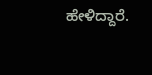ಹೇಳಿದ್ದಾರೆ.